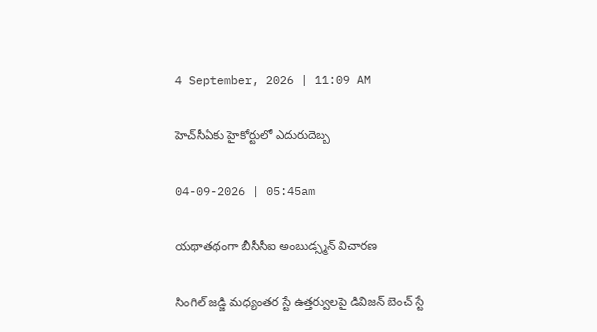4 September, 2026 | 11:09 AM

హెచ్‌సీఏకు హైకోర్టులో ఎదురుదెబ్బ

04-09-2026 | 05:45am

యథాతథంగా బీసీసీఐ అంబుడ్స్మన్ విచారణ

సింగిల్ జడ్జి మధ్యంతర స్టే ఉత్తర్వులపై డివిజన్ బెంచ్ స్టే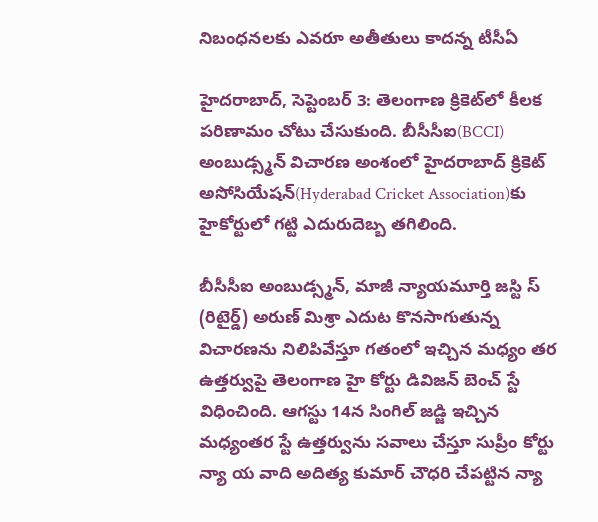నిబంధనలకు ఎవరూ అతీతులు కాదన్న టీసీఏ

హైదరాబాద్, సెప్టెంబర్ 3: తెలంగాణ క్రికెట్‌లో కీలక పరిణామం చోటు చేసుకుంది. బీసీసీఐ(BCCI) అంబుడ్స్మన్ విచారణ అంశంలో హైదరాబాద్ క్రికెట్ అసోసియేషన్‌(Hyderabad Cricket Association)కు హైకోర్టులో గట్టి ఎదురుదెబ్బ తగిలింది.

బీసీసీఐ అంబుడ్స్మన్, మాజీ న్యాయమూర్తి జస్టి స్ (రిటైర్డ్) అరుణ్ మిశ్రా ఎదుట కొనసాగుతున్న విచారణను నిలిపివేస్తూ గతంలో ఇచ్చిన మధ్యం తర ఉత్తర్వుపై తెలంగాణ హై కోర్టు డివిజన్ బెంచ్ స్టే విధించింది. ఆగస్టు 14న సింగిల్ జడ్జి ఇచ్చిన మధ్యంతర స్టే ఉత్తర్వును సవాలు చేస్తూ సుప్రీం కోర్టు న్యా య వాది అదిత్య కుమార్ చౌధరి చేపట్టిన న్యా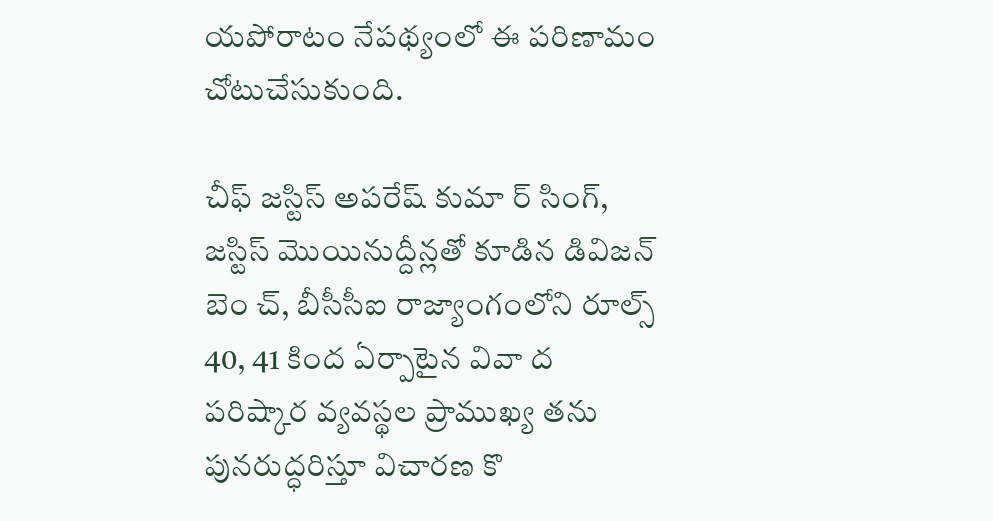యపోరాటం నేపథ్యంలో ఈ పరిణామం చోటుచేసుకుంది.

చీఫ్ జస్టిస్ అపరేష్ కుమా ర్ సింగ్, జస్టిస్ మొయినుద్దీన్లతో కూడిన డివిజన్ బెం చ్, బీసీసీఐ రాజ్యాంగంలోని రూల్స్ 40, 41 కింద ఏర్పాటైన వివా ద పరిష్కార వ్యవస్థల ప్రాముఖ్య తను పునరుద్ధరిస్తూ విచారణ కొ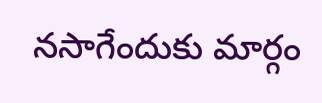నసాగేందుకు మార్గం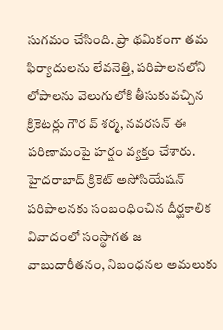సుగమం చేసింది. ప్రా థమికంగా తమ ఫిర్యాదులను లేవనెత్తి, పరిపాలనలోని లోపాలను వెలుగులోకి తీసుకువచ్చిన క్రికెటర్లు గౌర వ్ శర్మ, నవరసన్ ఈ పరిణామంపై హర్షం వ్యక్తం చేశారు. హైదరాబాద్ క్రికెట్ అసోసియేషన్ పరిపాలనకు సంబంధించిన దీర్ఘకాలిక వివాదంలో సంస్థాగత జ వాబుదారీతనం, నిబంధనల అమలుకు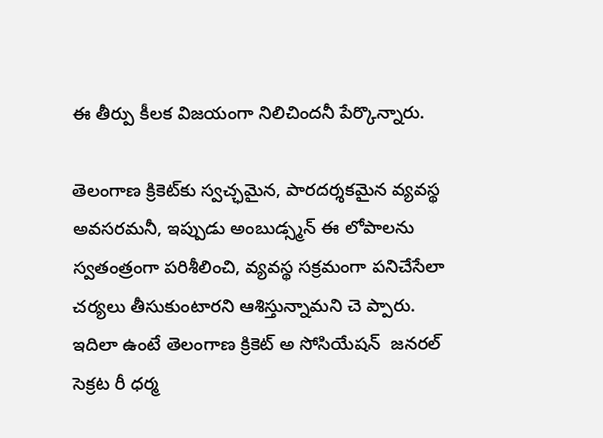ఈ తీర్పు కీలక విజయంగా నిలిచిందనీ పేర్కొన్నారు.

తెలంగాణ క్రికెట్‌కు స్వచ్ఛమైన, పారదర్శకమైన వ్యవస్థ అవసరమనీ, ఇప్పుడు అంబుడ్స్మన్ ఈ లోపాలను స్వతంత్రంగా పరిశీలించి, వ్యవస్థ సక్రమంగా పనిచేసేలా చర్యలు తీసుకుంటారని ఆశిస్తున్నామని చె ప్పారు. ఇదిలా ఉంటే తెలంగాణ క్రికెట్ అ సోసియేషన్  జనరల్ సెక్రట రీ ధర్మ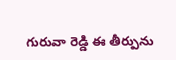గురువా రెడ్డి ఈ తీర్పును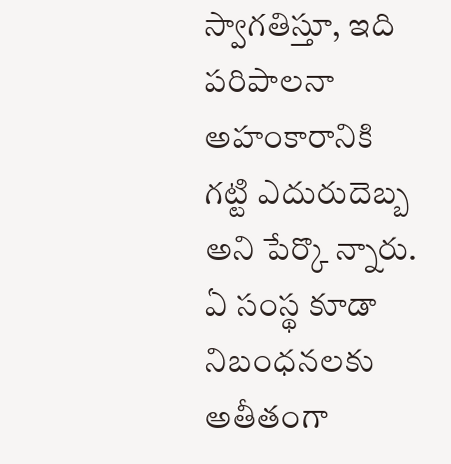స్వాగతిస్తూ, ఇది పరిపాలనా అహంకారానికి గట్టి ఎదురుదెబ్బ అని పేర్కొ న్నారు. ఏ సంస్థ కూడా నిబంధనలకు అతీతంగా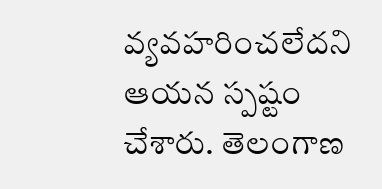వ్యవహరించలేదని ఆయన స్పష్టం చేశారు. తెలంగాణ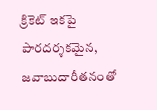క్రికెట్ ఇకపై పారదర్శకమైన, జవాబుదారీతనంతో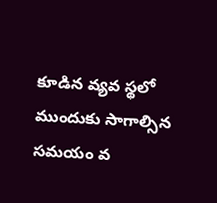కూడిన వ్యవ స్థలో ముందుకు సాగాల్సిన సమయం వ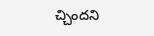చ్చిందని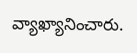వ్యాఖ్యానించారు.